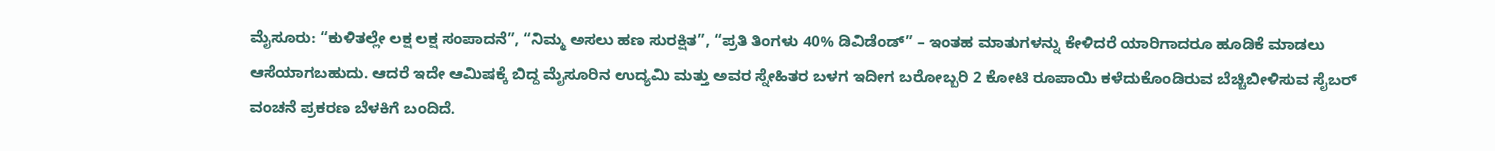ಮೈಸೂರು: “ಕುಳಿತಲ್ಲೇ ಲಕ್ಷ ಲಕ್ಷ ಸಂಪಾದನೆ”, “ನಿಮ್ಮ ಅಸಲು ಹಣ ಸುರಕ್ಷಿತ”, “ಪ್ರತಿ ತಿಂಗಳು 40% ಡಿವಿಡೆಂಡ್” – ಇಂತಹ ಮಾತುಗಳನ್ನು ಕೇಳಿದರೆ ಯಾರಿಗಾದರೂ ಹೂಡಿಕೆ ಮಾಡಲು ಆಸೆಯಾಗಬಹುದು. ಆದರೆ ಇದೇ ಆಮಿಷಕ್ಕೆ ಬಿದ್ದ ಮೈಸೂರಿನ ಉದ್ಯಮಿ ಮತ್ತು ಅವರ ಸ್ನೇಹಿತರ ಬಳಗ ಇದೀಗ ಬರೋಬ್ಬರಿ 2 ಕೋಟಿ ರೂಪಾಯಿ ಕಳೆದುಕೊಂಡಿರುವ ಬೆಚ್ಚಿಬೀಳಿಸುವ ಸೈಬರ್ ವಂಚನೆ ಪ್ರಕರಣ ಬೆಳಕಿಗೆ ಬಂದಿದೆ.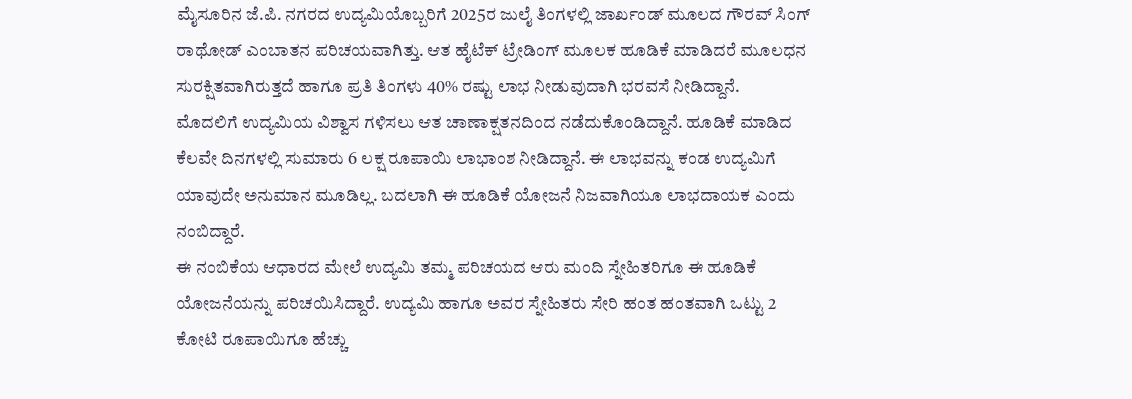ಮೈಸೂರಿನ ಜೆ.ಪಿ. ನಗರದ ಉದ್ಯಮಿಯೊಬ್ಬರಿಗೆ 2025ರ ಜುಲೈ ತಿಂಗಳಲ್ಲಿ ಜಾರ್ಖಂಡ್ ಮೂಲದ ಗೌರವ್ ಸಿಂಗ್ ರಾಥೋಡ್ ಎಂಬಾತನ ಪರಿಚಯವಾಗಿತ್ತು. ಆತ ಹೈಟೆಕ್ ಟ್ರೇಡಿಂಗ್ ಮೂಲಕ ಹೂಡಿಕೆ ಮಾಡಿದರೆ ಮೂಲಧನ ಸುರಕ್ಷಿತವಾಗಿರುತ್ತದೆ ಹಾಗೂ ಪ್ರತಿ ತಿಂಗಳು 40% ರಷ್ಟು ಲಾಭ ನೀಡುವುದಾಗಿ ಭರವಸೆ ನೀಡಿದ್ದಾನೆ.
ಮೊದಲಿಗೆ ಉದ್ಯಮಿಯ ವಿಶ್ವಾಸ ಗಳಿಸಲು ಆತ ಚಾಣಾಕ್ಷತನದಿಂದ ನಡೆದುಕೊಂಡಿದ್ದಾನೆ. ಹೂಡಿಕೆ ಮಾಡಿದ ಕೆಲವೇ ದಿನಗಳಲ್ಲಿ ಸುಮಾರು 6 ಲಕ್ಷ ರೂಪಾಯಿ ಲಾಭಾಂಶ ನೀಡಿದ್ದಾನೆ. ಈ ಲಾಭವನ್ನು ಕಂಡ ಉದ್ಯಮಿಗೆ ಯಾವುದೇ ಅನುಮಾನ ಮೂಡಿಲ್ಲ. ಬದಲಾಗಿ ಈ ಹೂಡಿಕೆ ಯೋಜನೆ ನಿಜವಾಗಿಯೂ ಲಾಭದಾಯಕ ಎಂದು ನಂಬಿದ್ದಾರೆ.
ಈ ನಂಬಿಕೆಯ ಆಧಾರದ ಮೇಲೆ ಉದ್ಯಮಿ ತಮ್ಮ ಪರಿಚಯದ ಆರು ಮಂದಿ ಸ್ನೇಹಿತರಿಗೂ ಈ ಹೂಡಿಕೆ ಯೋಜನೆಯನ್ನು ಪರಿಚಯಿಸಿದ್ದಾರೆ. ಉದ್ಯಮಿ ಹಾಗೂ ಅವರ ಸ್ನೇಹಿತರು ಸೇರಿ ಹಂತ ಹಂತವಾಗಿ ಒಟ್ಟು 2 ಕೋಟಿ ರೂಪಾಯಿಗೂ ಹೆಚ್ಚು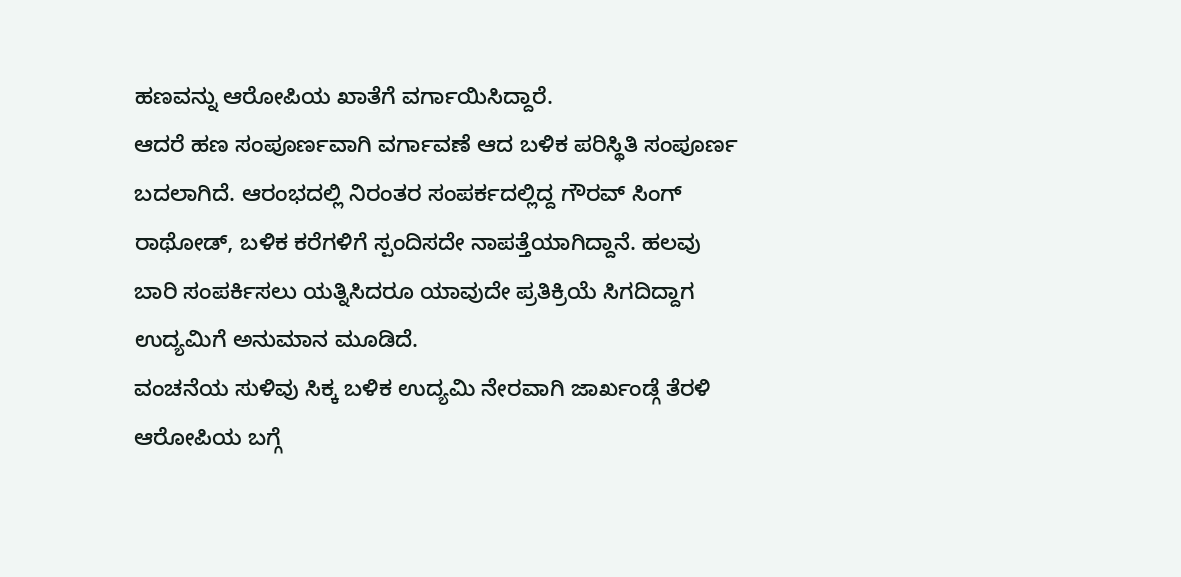ಹಣವನ್ನು ಆರೋಪಿಯ ಖಾತೆಗೆ ವರ್ಗಾಯಿಸಿದ್ದಾರೆ.
ಆದರೆ ಹಣ ಸಂಪೂರ್ಣವಾಗಿ ವರ್ಗಾವಣೆ ಆದ ಬಳಿಕ ಪರಿಸ್ಥಿತಿ ಸಂಪೂರ್ಣ ಬದಲಾಗಿದೆ. ಆರಂಭದಲ್ಲಿ ನಿರಂತರ ಸಂಪರ್ಕದಲ್ಲಿದ್ದ ಗೌರವ್ ಸಿಂಗ್ ರಾಥೋಡ್, ಬಳಿಕ ಕರೆಗಳಿಗೆ ಸ್ಪಂದಿಸದೇ ನಾಪತ್ತೆಯಾಗಿದ್ದಾನೆ. ಹಲವು ಬಾರಿ ಸಂಪರ್ಕಿಸಲು ಯತ್ನಿಸಿದರೂ ಯಾವುದೇ ಪ್ರತಿಕ್ರಿಯೆ ಸಿಗದಿದ್ದಾಗ ಉದ್ಯಮಿಗೆ ಅನುಮಾನ ಮೂಡಿದೆ.
ವಂಚನೆಯ ಸುಳಿವು ಸಿಕ್ಕ ಬಳಿಕ ಉದ್ಯಮಿ ನೇರವಾಗಿ ಜಾರ್ಖಂಡ್ಗೆ ತೆರಳಿ ಆರೋಪಿಯ ಬಗ್ಗೆ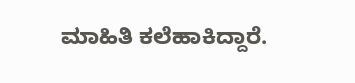ಮಾಹಿತಿ ಕಲೆಹಾಕಿದ್ದಾರೆ.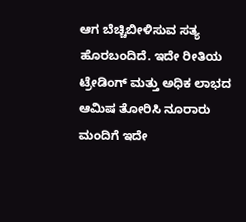ಆಗ ಬೆಚ್ಚಿಬೀಳಿಸುವ ಸತ್ಯ ಹೊರಬಂದಿದೆ. ಇದೇ ರೀತಿಯ ಟ್ರೇಡಿಂಗ್ ಮತ್ತು ಅಧಿಕ ಲಾಭದ ಆಮಿಷ ತೋರಿಸಿ ನೂರಾರು ಮಂದಿಗೆ ಇದೇ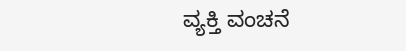ವ್ಯಕ್ತಿ ವಂಚನೆ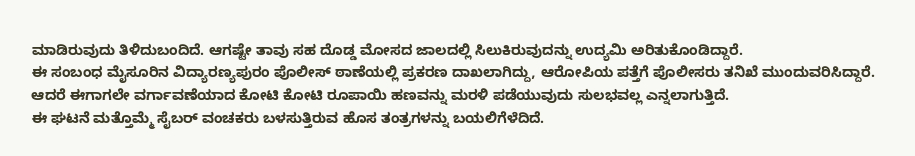ಮಾಡಿರುವುದು ತಿಳಿದುಬಂದಿದೆ. ಆಗಷ್ಟೇ ತಾವು ಸಹ ದೊಡ್ಡ ಮೋಸದ ಜಾಲದಲ್ಲಿ ಸಿಲುಕಿರುವುದನ್ನು ಉದ್ಯಮಿ ಅರಿತುಕೊಂಡಿದ್ದಾರೆ.
ಈ ಸಂಬಂಧ ಮೈಸೂರಿನ ವಿದ್ಯಾರಣ್ಯಪುರಂ ಪೊಲೀಸ್ ಠಾಣೆಯಲ್ಲಿ ಪ್ರಕರಣ ದಾಖಲಾಗಿದ್ದು, ಆರೋಪಿಯ ಪತ್ತೆಗೆ ಪೊಲೀಸರು ತನಿಖೆ ಮುಂದುವರಿಸಿದ್ದಾರೆ. ಆದರೆ ಈಗಾಗಲೇ ವರ್ಗಾವಣೆಯಾದ ಕೋಟಿ ಕೋಟಿ ರೂಪಾಯಿ ಹಣವನ್ನು ಮರಳಿ ಪಡೆಯುವುದು ಸುಲಭವಲ್ಲ ಎನ್ನಲಾಗುತ್ತಿದೆ.
ಈ ಘಟನೆ ಮತ್ತೊಮ್ಮೆ ಸೈಬರ್ ವಂಚಕರು ಬಳಸುತ್ತಿರುವ ಹೊಸ ತಂತ್ರಗಳನ್ನು ಬಯಲಿಗೆಳೆದಿದೆ.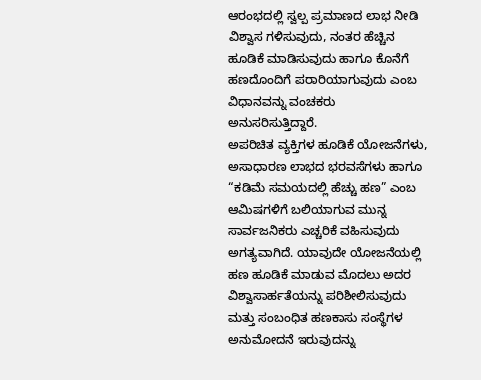ಆರಂಭದಲ್ಲಿ ಸ್ವಲ್ಪ ಪ್ರಮಾಣದ ಲಾಭ ನೀಡಿ ವಿಶ್ವಾಸ ಗಳಿಸುವುದು, ನಂತರ ಹೆಚ್ಚಿನ ಹೂಡಿಕೆ ಮಾಡಿಸುವುದು ಹಾಗೂ ಕೊನೆಗೆ ಹಣದೊಂದಿಗೆ ಪರಾರಿಯಾಗುವುದು ಎಂಬ ವಿಧಾನವನ್ನು ವಂಚಕರು ಅನುಸರಿಸುತ್ತಿದ್ದಾರೆ.
ಅಪರಿಚಿತ ವ್ಯಕ್ತಿಗಳ ಹೂಡಿಕೆ ಯೋಜನೆಗಳು, ಅಸಾಧಾರಣ ಲಾಭದ ಭರವಸೆಗಳು ಹಾಗೂ “ಕಡಿಮೆ ಸಮಯದಲ್ಲಿ ಹೆಚ್ಚು ಹಣ” ಎಂಬ ಆಮಿಷಗಳಿಗೆ ಬಲಿಯಾಗುವ ಮುನ್ನ ಸಾರ್ವಜನಿಕರು ಎಚ್ಚರಿಕೆ ವಹಿಸುವುದು ಅಗತ್ಯವಾಗಿದೆ. ಯಾವುದೇ ಯೋಜನೆಯಲ್ಲಿ ಹಣ ಹೂಡಿಕೆ ಮಾಡುವ ಮೊದಲು ಅದರ ವಿಶ್ವಾಸಾರ್ಹತೆಯನ್ನು ಪರಿಶೀಲಿಸುವುದು ಮತ್ತು ಸಂಬಂಧಿತ ಹಣಕಾಸು ಸಂಸ್ಥೆಗಳ ಅನುಮೋದನೆ ಇರುವುದನ್ನು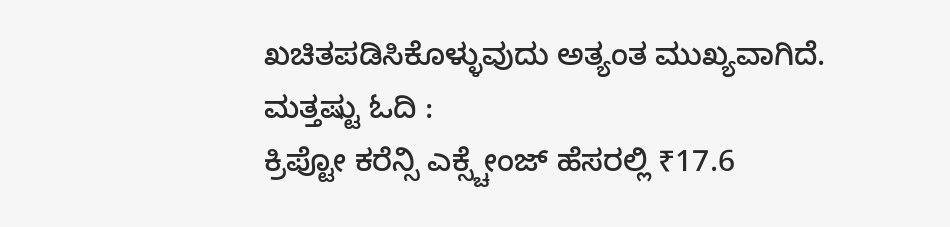ಖಚಿತಪಡಿಸಿಕೊಳ್ಳುವುದು ಅತ್ಯಂತ ಮುಖ್ಯವಾಗಿದೆ.
ಮತ್ತಷ್ಟು ಓದಿ :
ಕ್ರಿಪ್ಟೋ ಕರೆನ್ಸಿ ಎಕ್ಸ್ಚೇಂಜ್ ಹೆಸರಲ್ಲಿ ₹17.6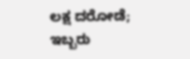ಲಕ್ಷ ದರೋಡೆ; ಇಬ್ಬರು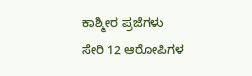ಕಾಶ್ಮೀರ ಪ್ರಜೆಗಳು ಸೇರಿ 12 ಆರೋಪಿಗಳ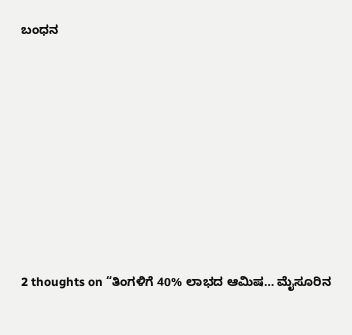ಬಂಧನ












2 thoughts on “ತಿಂಗಳಿಗೆ 40% ಲಾಭದ ಆಮಿಷ… ಮೈಸೂರಿನ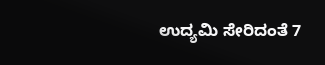ಉದ್ಯಮಿ ಸೇರಿದಂತೆ 7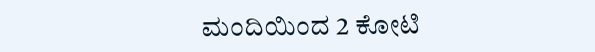ಮಂದಿಯಿಂದ 2 ಕೋಟಿ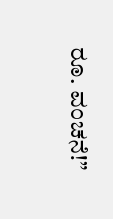ರೂ. ವಂಚನೆ!”